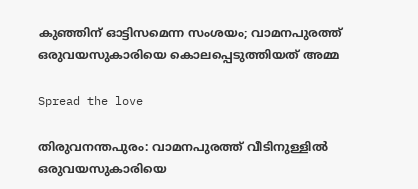കുഞ്ഞിന് ഓട്ടിസമെന്ന സംശയം; വാമനപുരത്ത് ഒരുവയസുകാരിയെ കൊലപ്പെടുത്തിയത് അമ്മ

Spread the love

തിരുവനന്തപുരം: വാമനപുരത്ത് വീടിനുള്ളിൽ ഒരുവയസുകാരിയെ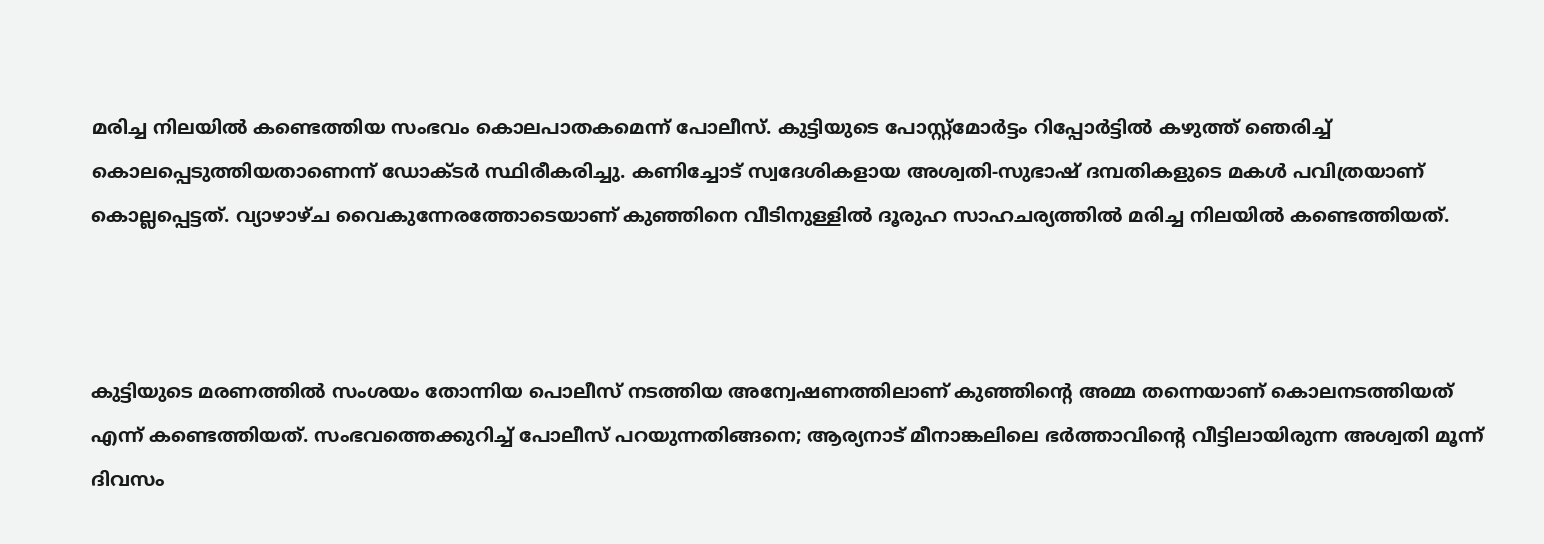മരിച്ച നിലയിൽ കണ്ടെത്തിയ സംഭവം കൊലപാതകമെന്ന് പോലീസ്. കുട്ടിയുടെ പോസ്റ്റ്‌മോർട്ടം റിപ്പോർട്ടിൽ കഴുത്ത് ഞെരിച്ച് കൊലപ്പെടുത്തിയതാണെന്ന് ഡോക്ടർ സ്ഥിരീകരിച്ചു. കണിച്ചോട് സ്വദേശികളായ അശ്വതി-സുഭാഷ് ദമ്പതികളുടെ മകൾ പവിത്രയാണ് കൊല്ലപ്പെട്ടത്. വ്യാഴാഴ്ച വൈകുന്നേരത്തോടെയാണ് കുഞ്ഞിനെ വീടിനുള്ളിൽ ദൂരുഹ സാഹചര്യത്തിൽ മരിച്ച നിലയിൽ കണ്ടെത്തിയത്.



കുട്ടിയുടെ മരണത്തിൽ സംശയം തോന്നിയ പൊലീസ് നടത്തിയ അന്വേഷണത്തിലാണ് കുഞ്ഞിന്റെ അമ്മ തന്നെയാണ് കൊലനടത്തിയത് എന്ന് കണ്ടെത്തിയത്. സംഭവത്തെക്കുറിച്ച് പോലീസ് പറയുന്നതിങ്ങനെ; ആര്യനാട് മീനാങ്കലിലെ ഭർത്താവിന്റെ വീട്ടിലായിരുന്ന അശ്വതി മൂന്ന് ദിവസം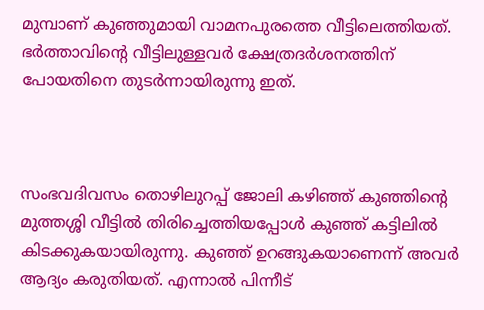മുമ്പാണ് കുഞ്ഞുമായി വാമനപുരത്തെ വീട്ടിലെത്തിയത്. ഭർത്താവിന്റെ വീട്ടിലുള്ളവർ ക്ഷേത്രദർശനത്തിന് പോയതിനെ തുടർന്നായിരുന്നു ഇത്.



സംഭവദിവസം തൊഴിലുറപ്പ് ജോലി കഴിഞ്ഞ് കുഞ്ഞിന്റെ മുത്തശ്ശി വീട്ടിൽ തിരിച്ചെത്തിയപ്പോൾ കുഞ്ഞ് കട്ടിലിൽ കിടക്കുകയായിരുന്നു. കുഞ്ഞ് ഉറങ്ങുകയാണെന്ന് അവർ ആദ്യം കരുതിയത്. എന്നാൽ പിന്നീട്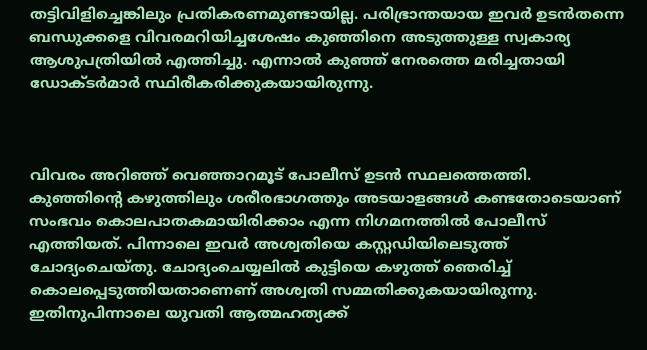തട്ടിവിളിച്ചെങ്കിലും പ്രതികരണമുണ്ടായില്ല. പരിഭ്രാന്തയായ ഇവർ ഉടൻതന്നെ ബന്ധുക്കളെ വിവരമറിയിച്ചശേഷം കുഞ്ഞിനെ അടുത്തുള്ള സ്വകാര്യ ആശുപത്രിയിൽ എത്തിച്ചു. എന്നാൽ കുഞ്ഞ് നേരത്തെ മരിച്ചതായി ഡോക്ടർമാർ സ്ഥിരീകരിക്കുകയായിരുന്നു.



വിവരം അറിഞ്ഞ് വെഞ്ഞാറമൂട് പോലീസ് ഉടൻ സ്ഥലത്തെത്തി. കുഞ്ഞിന്റെ കഴുത്തിലും ശരീരഭാഗത്തും അടയാളങ്ങൾ കണ്ടതോടെയാണ് സംഭവം കൊലപാതകമായിരിക്കാം എന്ന നിഗമനത്തിൽ പോലീസ് എത്തിയത്. പിന്നാലെ ഇവർ അശ്വതിയെ കസ്റ്റഡിയിലെടുത്ത് ചോദ്യംചെയ്തു. ചോദ്യംചെയ്യലിൽ കുട്ടിയെ കഴുത്ത് ഞെരിച്ച് കൊലപ്പെടുത്തിയതാണെണ് അശ്വതി സമ്മതിക്കുകയായിരുന്നു. ഇതിനുപിന്നാലെ യുവതി ആത്മഹത്യക്ക്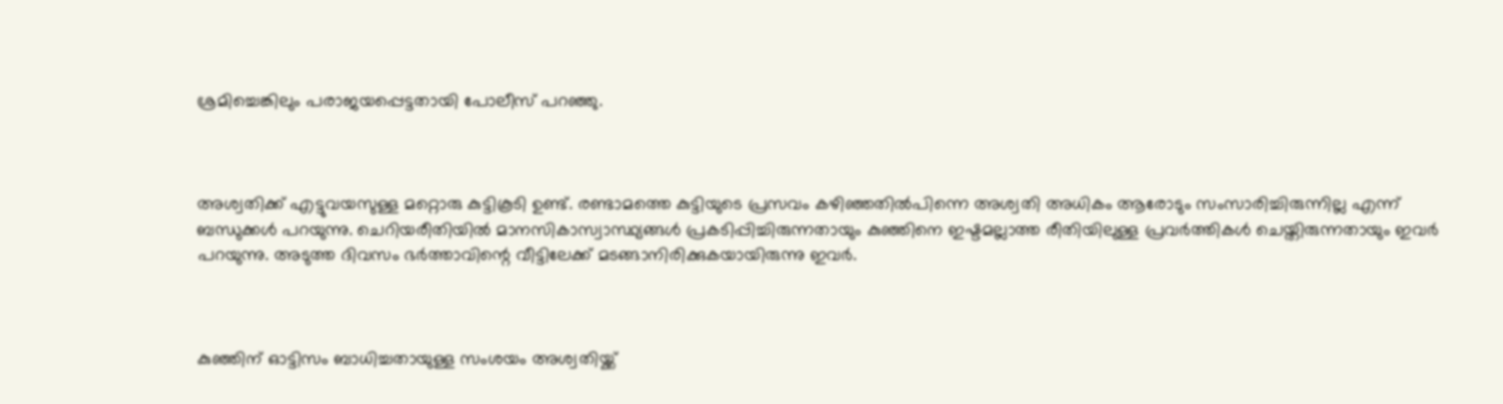ശ്രമിച്ചെങ്കിലും പരാജയപ്പെട്ടതായി പോലീസ് പറഞ്ഞു.



അശ്വതിക്ക് എട്ടുവയസുള്ള മറ്റൊരു കുട്ടികൂടി ഉണ്ട്. രണ്ടാമത്തെ കുട്ടിയുടെ പ്രസവം കഴിഞ്ഞതിൽപിന്നെ അശ്വതി അധികം ആരോടും സംസാരിച്ചിരുന്നില്ല എന്ന് ബന്ധുക്കൾ പറയുന്നു. ചെറിയരീതിയിൽ മാനസികാസ്വാസ്ഥ്യങ്ങൾ പ്രകടിപ്പിച്ചിരുന്നതായും കുഞ്ഞിനെ ഇഷ്ടമല്ലാത്ത രീതിയിലുള്ള പ്രവർത്തികൾ ചെയ്തിരുന്നതായും ഇവർ പറയുന്നു. അടുത്ത ദിവസം ഭർത്താവിന്റെ വീട്ടിലേക്ക് മടങ്ങാനിരിക്കുകയായിരുന്നു ഇവർ.



കുഞ്ഞിന് ഓട്ടിസം ബാധിച്ചതായുള്ള സംശയം അശ്വതിയ്ക്ക്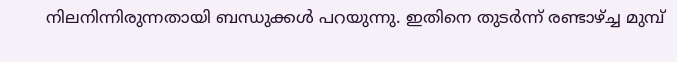നിലനിന്നിരുന്നതായി ബന്ധുക്കൾ പറയുന്നു. ഇതിനെ തുടർന്ന് രണ്ടാഴ്ച്ച മുമ്പ്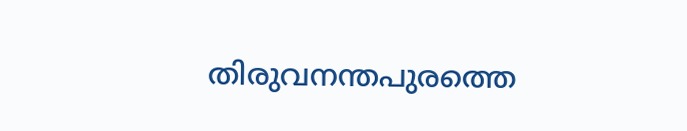തിരുവനന്തപുരത്തെ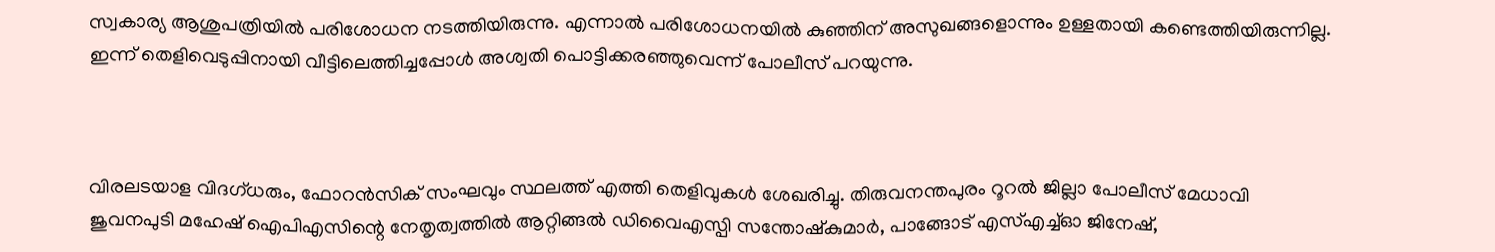സ്വകാര്യ ആശുപത്രിയിൽ പരിശോധന നടത്തിയിരുന്നു. എന്നാൽ പരിശോധനയിൽ കുഞ്ഞിന് അസുഖങ്ങളൊന്നും ഉള്ളതായി കണ്ടെത്തിയിരുന്നില്ല. ഇന്ന് തെളിവെടുപ്പിനായി വീട്ടിലെത്തിച്ചപ്പോൾ അശ്വതി പൊട്ടിക്കരഞ്ഞുവെന്ന് പോലീസ് പറയുന്നു.



വിരലടയാള വിദഗ്ധരും, ഫോറൻസിക് സംഘവും സ്ഥലത്ത് എത്തി തെളിവുകൾ ശേഖരിച്ചു. തിരുവനന്തപുരം റൂറൽ ജില്ലാ പോലീസ് മേധാവി ജുവനപുടി മഹേഷ് ഐപിഎസിന്റെ നേതൃത്വത്തിൽ ആറ്റിങ്ങൽ ഡിവൈഎസ്പി സന്തോഷ്‌കുമാർ, പാങ്ങോട് എസ്എച്ച്ഓ ജിനേഷ്,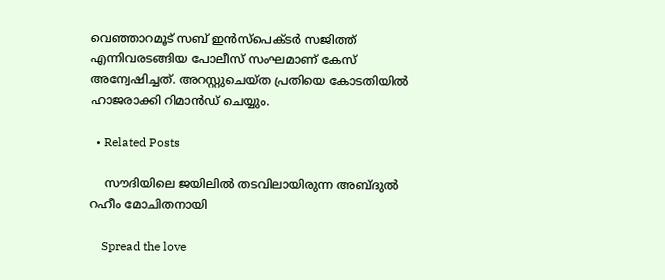വെഞ്ഞാറമൂട് സബ് ഇൻസ്‌പെക്ടർ സജിത്ത് എന്നിവരടങ്ങിയ പോലീസ് സംഘമാണ് കേസ് അന്വേഷിച്ചത്. അറസ്റ്റുചെയ്ത പ്രതിയെ കോടതിയിൽ ഹാജരാക്കി റിമാൻഡ് ചെയ്യും.

  • Related Posts

    സൗദിയിലെ ജയിലിൽ തടവിലായിരുന്ന അബ്ദുൽ റഹീം മോചിതനായി

    Spread the love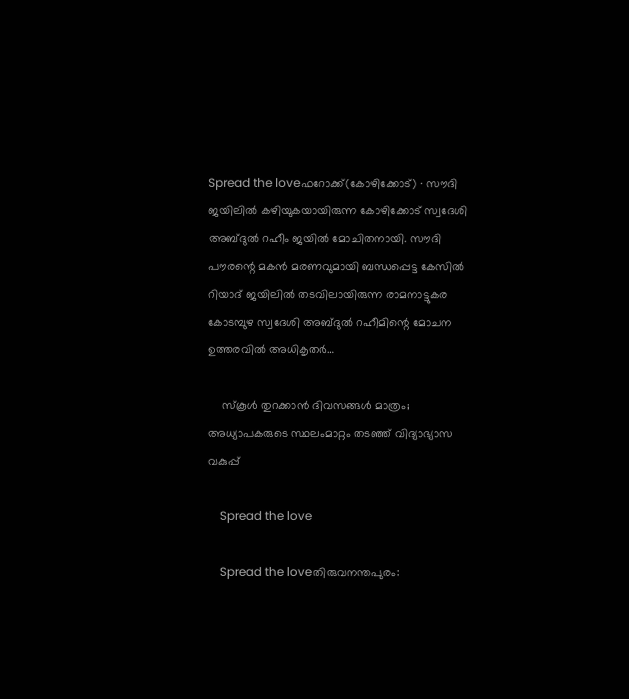Spread the loveഫറോക്ക്(കോഴിക്കോട്) ∙ സൗദി ജയിലിൽ കഴിയുകയായിരുന്ന കോഴിക്കോട് സ്വദേശി അബ്ദുൽ റഹീം ജയിൽ മോചിതനായി. സൗദി പൗരന്റെ മകൻ മരണവുമായി ബന്ധപ്പെട്ട കേസിൽ റിയാദ് ജയിലിൽ തടവിലായിരുന്ന രാമനാട്ടുകര കോടമ്പുഴ സ്വദേശി അബ്ദുൽ റഹീമിന്റെ മോചന ഉത്തരവിൽ അധികൃതർ…

    സ്‌കൂള്‍ തുറക്കാന്‍ ദിവസങ്ങള്‍ മാത്രം; അധ്യാപകരുടെ സ്ഥലംമാറ്റം തടഞ്ഞ് വിദ്യാഭ്യാസ വകുപ്പ്

    Spread the love

    Spread the loveതിരുവനന്തപുരം: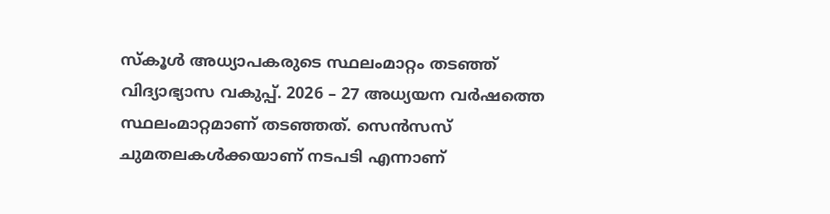സ്‌കൂള്‍ അധ്യാപകരുടെ സ്ഥലംമാറ്റം തടഞ്ഞ് വിദ്യാഭ്യാസ വകുപ്പ്. 2026 – 27 അധ്യയന വര്‍ഷത്തെ സ്ഥലംമാറ്റമാണ് തടഞ്ഞത്. സെന്‍സസ് ചുമതലകള്‍ക്കയാണ് നടപടി എന്നാണ്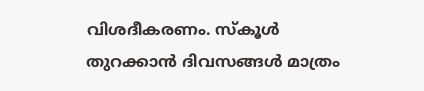വിശദീകരണം. സ്‌കൂള്‍ തുറക്കാന്‍ ദിവസങ്ങള്‍ മാത്രം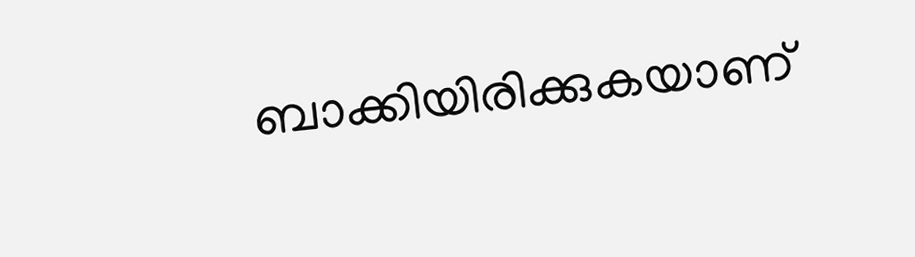ബാക്കിയിരിക്കുകയാണ്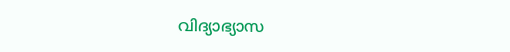വിദ്യാഭ്യാസ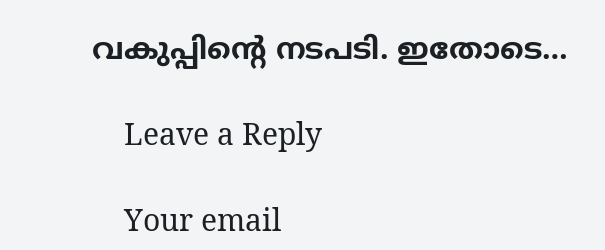വകുപ്പിന്റെ നടപടി. ഇതോടെ…

    Leave a Reply

    Your email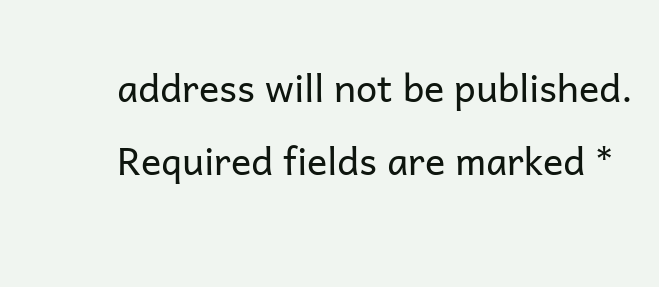address will not be published. Required fields are marked *